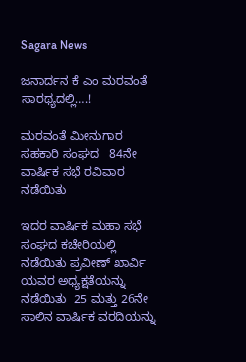Sagara News

ಜನಾರ್ದನ ಕೆ ಎಂ ಮರವಂತೆ ಸಾರಥ್ಯದಲ್ಲಿ….!

ಮರವಂತೆ ಮೀನುಗಾರ ಸಹಕಾರಿ ಸಂಘದ   84ನೇ ವಾರ್ಷಿಕ ಸಭೆ ರವಿವಾರ ನಡೆಯಿತು

ಇದರ ವಾರ್ಷಿಕ ಮಹಾ ಸಭೆ ಸಂಘದ ಕಚೇರಿಯಲ್ಲಿ ನಡೆಯಿತು ಪ್ರವೀಣ್ ಖಾರ್ವಿ ಯವರ ಅಧ್ಯಕ್ಷತೆಯನ್ನು ನಡೆಯಿತು  25 ಮತ್ತು 26ನೇ ಸಾಲಿನ ವಾರ್ಷಿಕ ವರದಿಯನ್ನು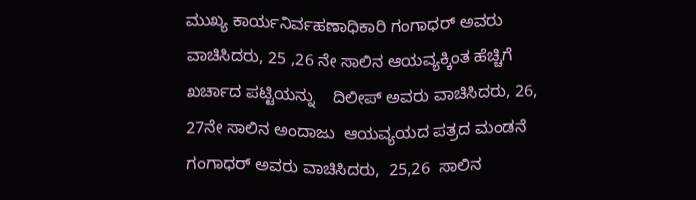ಮುಖ್ಯ ಕಾರ್ಯನಿರ್ವಹಣಾಧಿಕಾರಿ ಗಂಗಾಧ‌ರ್ ಅವರು ವಾಚಿಸಿದರು, 25 ,26 ನೇ ಸಾಲಿನ ಆಯವ್ಯಕ್ಕಿಂತ ಹೆಚ್ಚಿಗೆ ಖರ್ಚಾದ ಪಟ್ಟಿಯನ್ನು    ದಿಲೀಪ್‌ ಅವರು ವಾಚಿಸಿದರು, 26, 27ನೇ ಸಾಲಿನ ಅಂದಾಜು  ಆಯವ್ಯಯದ ಪತ್ರದ ಮಂಡನೆ ಗಂಗಾಧರ್ ಅವರು ವಾಚಿಸಿದರು,  25,26  ಸಾಲಿನ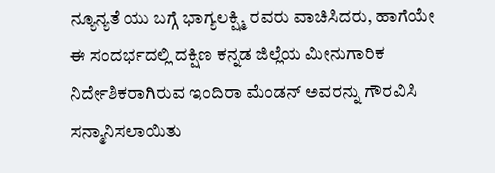ನ್ಯೂನ್ಯತೆ ಯು ಬಗ್ಗೆ ಭಾಗ್ಯಲಕ್ಷ್ಮಿ ರವರು ವಾಚಿಸಿದರು, ಹಾಗೆಯೇ ಈ ಸಂದರ್ಭದಲ್ಲಿ ದಕ್ಷಿಣ ಕನ್ನಡ ಜಿಲ್ಲೆಯ ಮೀನುಗಾರಿಕ ನಿರ್ದೇಶಿಕರಾಗಿರುವ ಇಂದಿರಾ ಮೆಂಡನ್ ಅವರನ್ನು ಗೌರವಿಸಿ ಸನ್ಮಾನಿಸಲಾಯಿತು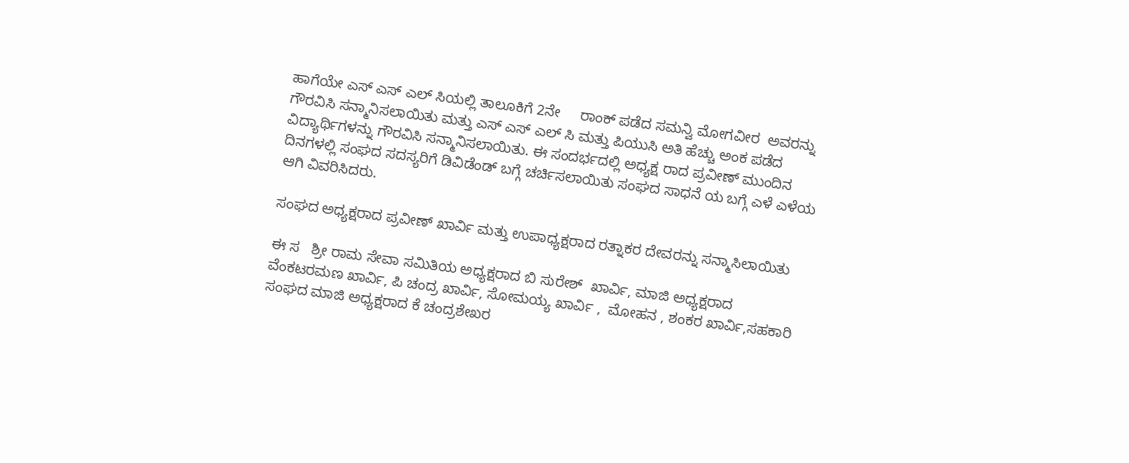ಹಾಗೆಯೇ ಎಸ್ ಎಸ್ ಎಲ್ ಸಿಯಲ್ಲಿ ತಾಲೂಕಿಗೆ 2ನೇ     ರಾಂಕ್ ಪಡೆದ ಸಮನ್ವಿ ಮೋಗವೀರ  ಅವರನ್ನು ಗೌರವಿಸಿ ಸನ್ಮಾನಿಸಲಾಯಿತು ಮತ್ತು ಎಸ್ ಎಸ್ ಎಲ್ ಸಿ ಮತ್ತು ಪಿಯುಸಿ ಅತಿ ಹೆಚ್ಚು ಅಂಕ ಪಡೆದ ವಿದ್ಯಾರ್ಥಿಗಳನ್ನು ಗೌರವಿಸಿ ಸನ್ಮಾನಿಸಲಾಯಿತು. ಈ ಸಂದರ್ಭದಲ್ಲಿ ಅಧ್ಯಕ್ಷ ರಾದ ಪ್ರವೀಣ್ ಮುಂದಿನ ದಿನಗಳಲ್ಲಿ ಸಂಘದ ಸದಸ್ಯರಿಗೆ ಡಿವಿಡೆಂಡ್ ಬಗ್ಗೆ ಚರ್ಚಿಸಲಾಯಿತು ಸಂಘದ ಸಾಧನೆ ಯ ಬಗ್ಗೆ ಎಳೆ ಎಳೆಯ ಆಗಿ ವಿವರಿಸಿದರು.

ಸಂಘದ ಅಧ್ಯಕ್ಷರಾದ ಪ್ರವೀಣ್ ಖಾರ್ವಿ ಮತ್ತು ಉಪಾಧ್ಯಕ್ಷರಾದ ರತ್ನಾಕರ ದೇವರನ್ನು ಸನ್ಮಾಸಿಲಾಯಿತು

ಈ ಸ   ಶ್ರೀ ರಾಮ ಸೇವಾ ಸಮಿತಿಯ ಅಧ್ಯಕ್ಷರಾದ ಬಿ ಸುರೇಶ್  ಖಾರ್ವಿ, ಮಾಜಿ ಅಧ್ಯಕ್ಷರಾದ ವೆಂಕಟರಮಣ ಖಾರ್ವಿ, ಪಿ ಚಂದ್ರ ಖಾರ್ವಿ, ಸೋಮಯ್ಯ ಖಾರ್ವಿ ,  ಮೋಹನ , ಶಂಕರ ಖಾರ್ವಿ,ಸಹಕಾರಿ ಸಂಘದ ಮಾಜಿ ಅಧ್ಯಕ್ಷರಾದ ಕೆ ಚಂದ್ರಶೇಖರ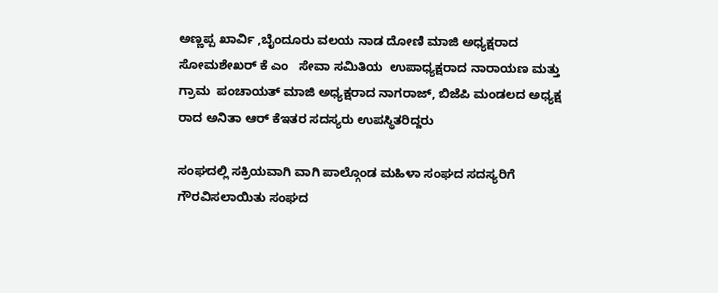ಅಣ್ಣಪ್ಪ ಖಾರ್ವಿ ,ಬೈಂದೂರು ವಲಯ ನಾಡ ದೋಣಿ ಮಾಜಿ ಅಧ್ಯಕ್ಷರಾದ ಸೋಮಶೇಖ‌ರ್ ಕೆ ಎಂ   ಸೇವಾ ಸಮಿತಿಯ  ಉಪಾಧ್ಯಕ್ಷರಾದ ನಾರಾಯಣ ಮತ್ತು ಗ್ರಾಮ  ಪಂಚಾಯತ್ ಮಾಜಿ ಅಧ್ಯಕ್ಷರಾದ ನಾಗರಾಜ್, ಬಿಜೆಪಿ ಮಂಡಲದ ಅಧ್ಯಕ್ಷ ರಾದ ಅನಿತಾ ಆರ್ ಕೆಇತರ ಸದಸ್ಯರು ಉಪಸ್ಥಿತರಿದ್ದರು

ಸಂಘದಲ್ಲಿ ಸಕ್ರಿಯವಾಗಿ ವಾಗಿ ಪಾಲ್ಗೊಂಡ ಮಹಿಳಾ ಸಂಘದ ಸದಸ್ಯರಿಗೆ ಗೌರವಿಸಲಾಯಿತು ಸಂಘದ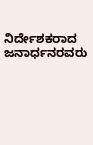ನಿರ್ದೇಶಕರಾದ ಜನಾರ್ಧನರವರು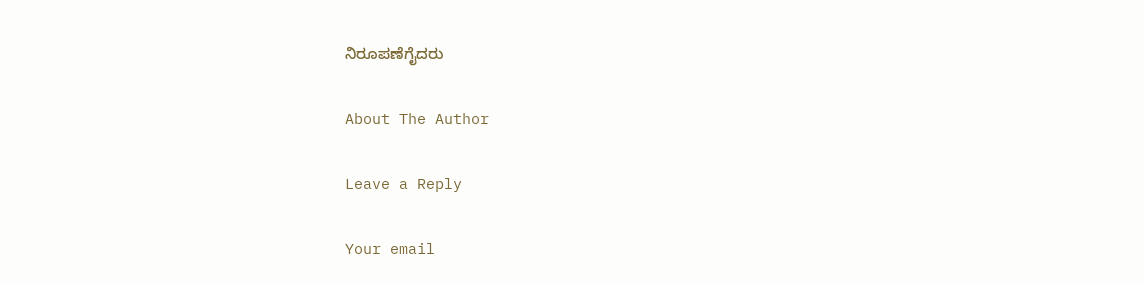ನಿರೂಪಣೆಗೈದರು

About The Author

Leave a Reply

Your email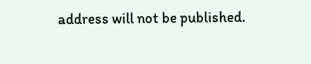address will not be published.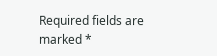Required fields are marked *